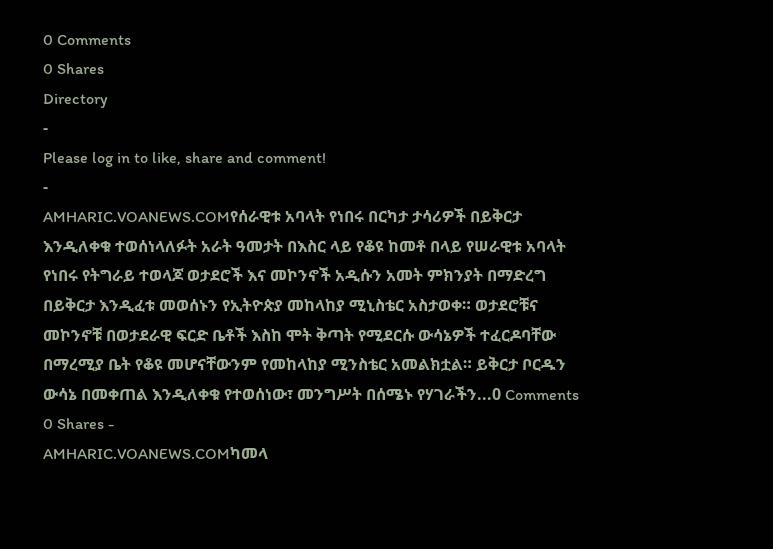0 Comments
0 Shares
Directory
-
Please log in to like, share and comment!
-
AMHARIC.VOANEWS.COMየሰራዊቱ አባላት የነበሩ በርካታ ታሳሪዎች በይቅርታ እንዲለቀቁ ተወሰነላለፉት አራት ዓመታት በእስር ላይ የቆዩ ከመቶ በላይ የሠራዊቱ አባላት የነበሩ የትግራይ ተወላጆ ወታደሮች እና መኮንኖች አዲሱን አመት ምክንያት በማድረግ በይቅርታ እንዲፈቱ መወሰኑን የኢትዮጵያ መከላከያ ሚኒስቴር አስታወቀ። ወታደሮቹና መኮንኖቹ በወታደራዊ ፍርድ ቤቶች እስከ ሞት ቅጣት የሚደርሱ ውሳኔዎች ተፈርዶባቸው በማረሚያ ቤት የቆዩ መሆናቸውንም የመከላከያ ሚንስቴር አመልክቷል። ይቅርታ ቦርዱን ውሳኔ በመቀጠል እንዲለቀቁ የተወሰነው፣ መንግሥት በሰሜኑ የሃገራችን...0 Comments 0 Shares -
AMHARIC.VOANEWS.COMካመላ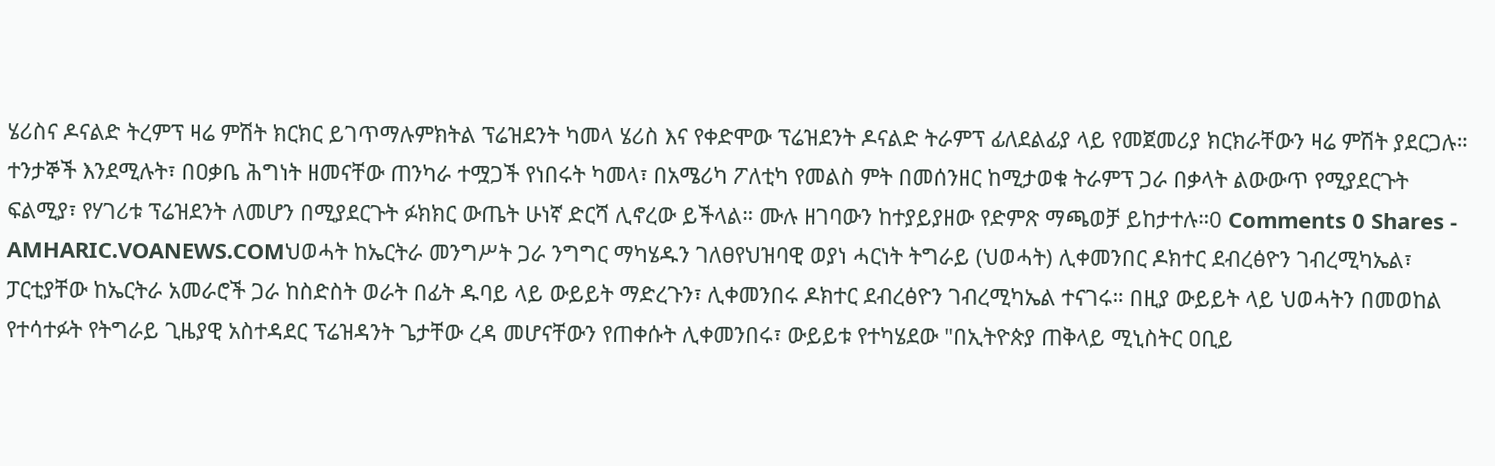ሄሪስና ዶናልድ ትረምፕ ዛሬ ምሽት ክርክር ይገጥማሉምክትል ፕሬዝደንት ካመላ ሄሪስ እና የቀድሞው ፕሬዝደንት ዶናልድ ትራምፕ ፊለደልፊያ ላይ የመጀመሪያ ክርክራቸውን ዛሬ ምሽት ያደርጋሉ። ተንታኞች እንደሚሉት፣ በዐቃቤ ሕግነት ዘመናቸው ጠንካራ ተሟጋች የነበሩት ካመላ፣ በአሜሪካ ፖለቲካ የመልስ ምት በመሰንዘር ከሚታወቁ ትራምፕ ጋራ በቃላት ልውውጥ የሚያደርጉት ፍልሚያ፣ የሃገሪቱ ፕሬዝደንት ለመሆን በሚያደርጉት ፉክክር ውጤት ሁነኛ ድርሻ ሊኖረው ይችላል። ሙሉ ዘገባውን ከተያይያዘው የድምጽ ማጫወቻ ይከታተሉ።0 Comments 0 Shares -
AMHARIC.VOANEWS.COMህወሓት ከኤርትራ መንግሥት ጋራ ንግግር ማካሄዱን ገለፀየህዝባዊ ወያነ ሓርነት ትግራይ (ህወሓት) ሊቀመንበር ዶክተር ደብረፅዮን ገብረሚካኤል፣ ፓርቲያቸው ከኤርትራ አመራሮች ጋራ ከስድስት ወራት በፊት ዱባይ ላይ ውይይት ማድረጉን፣ ሊቀመንበሩ ዶክተር ደብረፅዮን ገብረሚካኤል ተናገሩ። በዚያ ውይይት ላይ ህወሓትን በመወከል የተሳተፉት የትግራይ ጊዜያዊ አስተዳደር ፕሬዝዳንት ጌታቸው ረዳ መሆናቸውን የጠቀሱት ሊቀመንበሩ፣ ውይይቱ የተካሄደው "በኢትዮጵያ ጠቅላይ ሚኒስትር ዐቢይ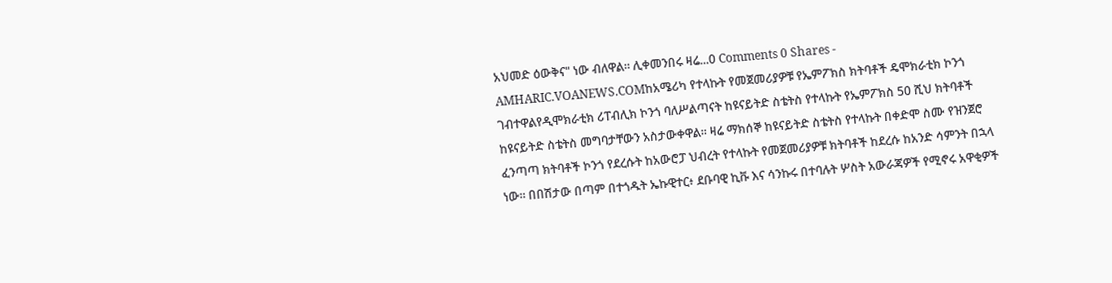አህመድ ዕውቅና" ነው ብለዋል። ሊቀመንበሩ ዛሬ...0 Comments 0 Shares -
AMHARIC.VOANEWS.COMከአሜሪካ የተላኩት የመጀመሪያዎቹ የኤምፖክስ ክትባቶች ዴሞክራቲክ ኮንጎ ገብተዋልየዲሞክራቲክ ሪፐብሊክ ኮንጎ ባለሥልጣናት ከዩናይትድ ስቴትስ የተላኩት የኤምፖክስ 50 ሺህ ክትባቶች ከዩናይትድ ስቴትስ መግባታቸውን አስታውቀዋል፡፡ ዛሬ ማክሰኞ ከዩናይትድ ስቴትስ የተላኩት በቀድሞ ስሙ የዝንጀሮ ፈንጣጣ ክትባቶች ኮንጎ የደረሱት ከአውሮፓ ህብረት የተላኩት የመጀመሪያዎቹ ክትባቶች ከደረሱ ከአንድ ሳምንት በኋላ ነው። በበሽታው በጣም በተጎዱት ኤኩዊተር፥ ደቡባዊ ኪቩ እና ሳንኩሩ በተባሉት ሦስት አውራጃዎች የሚኖሩ አዋቂዎች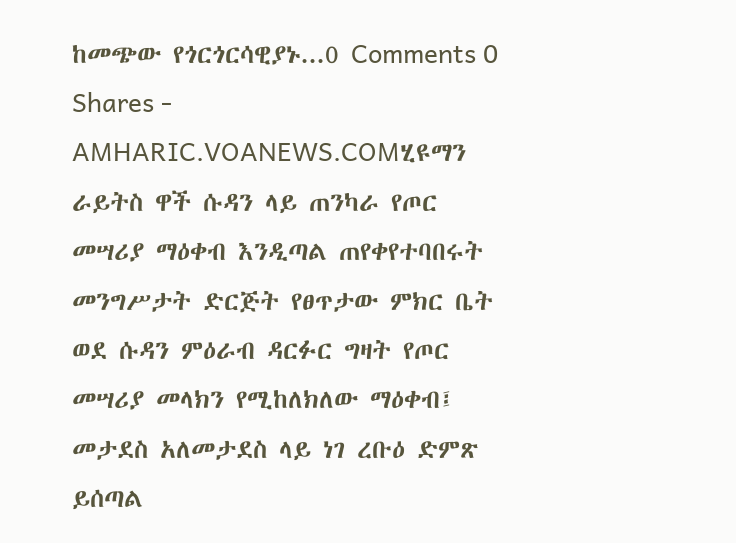ከመጭው የጎርጎርሳዊያኑ...0 Comments 0 Shares -
AMHARIC.VOANEWS.COMሂዩማን ራይትስ ዋች ሱዳን ላይ ጠንካራ የጦር መሣሪያ ማዕቀብ እንዲጣል ጠየቀየተባበሩት መንግሥታት ድርጅት የፀጥታው ምክር ቤት ወደ ሱዳን ምዕራብ ዳርፉር ግዛት የጦር መሣሪያ መላክን የሚከለክለው ማዕቀብ፤ መታደስ አለመታደስ ላይ ነገ ረቡዕ ድምጽ ይሰጣል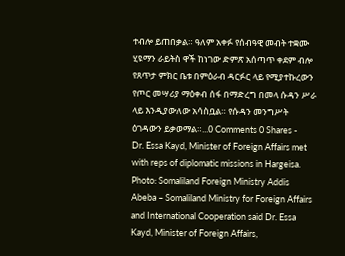ተብሎ ይጠበቃል። ዓለም አቀፉ የሰብዓዊ መብት ተቋሙ ሂዩማን ራይትስ ዋች ከነገው ድምጽ አሰጣጥ ቀደም ብሎ የጸጥታ ምክር ቤቱ በምዕራብ ዳርፉር ላይ የሚያተኩረውን የጦር መሣሪያ ማዕቀብ ሰፋ በማድረግ በመላ ሱዳን ሥራ ላይ እንዲያውለው አሳስቧል። የሱዳን መንግሥት ዕገዳውን ይቃወማል።...0 Comments 0 Shares -
Dr. Essa Kayd, Minister of Foreign Affairs met with reps of diplomatic missions in Hargeisa. Photo: Somaliland Foreign Ministry Addis Abeba – Somaliland Ministry for Foreign Affairs and International Cooperation said Dr. Essa Kayd, Minister of Foreign Affairs,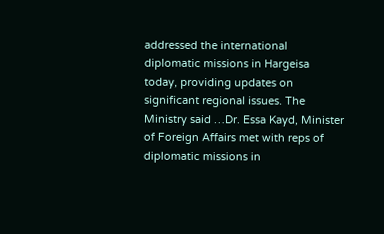addressed the international diplomatic missions in Hargeisa today, providing updates on significant regional issues. The Ministry said …Dr. Essa Kayd, Minister of Foreign Affairs met with reps of diplomatic missions in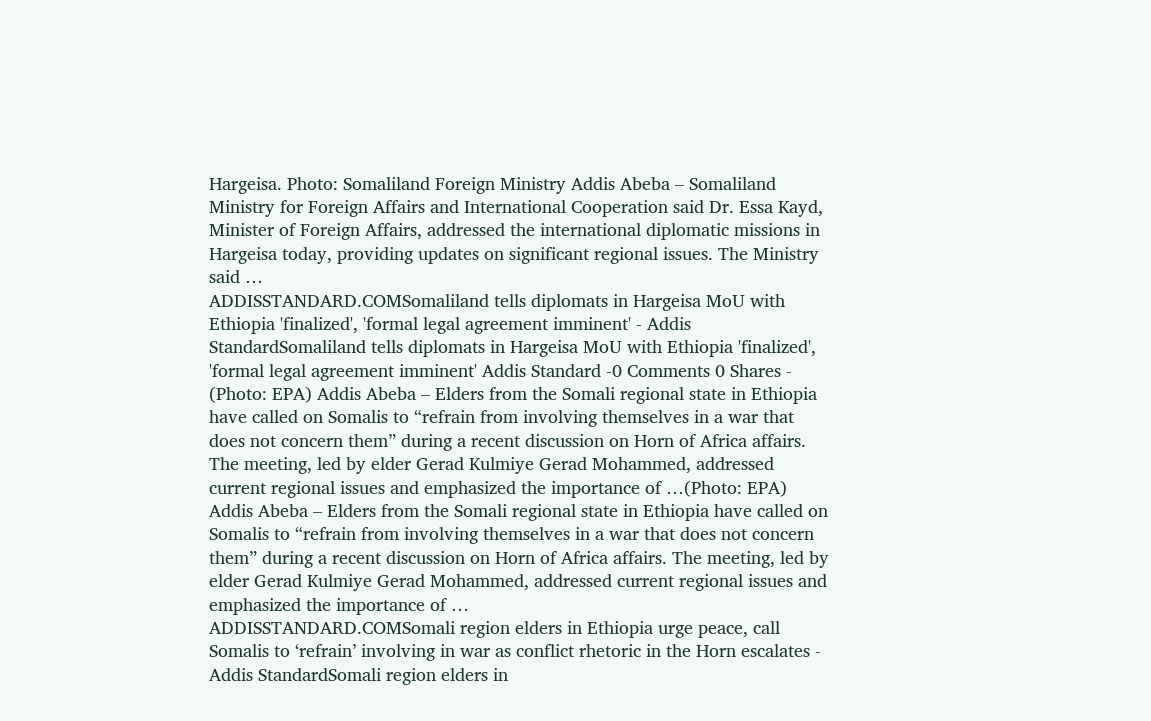Hargeisa. Photo: Somaliland Foreign Ministry Addis Abeba – Somaliland Ministry for Foreign Affairs and International Cooperation said Dr. Essa Kayd, Minister of Foreign Affairs, addressed the international diplomatic missions in Hargeisa today, providing updates on significant regional issues. The Ministry said …
ADDISSTANDARD.COMSomaliland tells diplomats in Hargeisa MoU with Ethiopia 'finalized', 'formal legal agreement imminent' - Addis StandardSomaliland tells diplomats in Hargeisa MoU with Ethiopia 'finalized', 'formal legal agreement imminent' Addis Standard -0 Comments 0 Shares -
(Photo: EPA) Addis Abeba – Elders from the Somali regional state in Ethiopia have called on Somalis to “refrain from involving themselves in a war that does not concern them” during a recent discussion on Horn of Africa affairs. The meeting, led by elder Gerad Kulmiye Gerad Mohammed, addressed current regional issues and emphasized the importance of …(Photo: EPA) Addis Abeba – Elders from the Somali regional state in Ethiopia have called on Somalis to “refrain from involving themselves in a war that does not concern them” during a recent discussion on Horn of Africa affairs. The meeting, led by elder Gerad Kulmiye Gerad Mohammed, addressed current regional issues and emphasized the importance of …
ADDISSTANDARD.COMSomali region elders in Ethiopia urge peace, call Somalis to ‘refrain’ involving in war as conflict rhetoric in the Horn escalates - Addis StandardSomali region elders in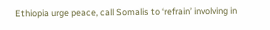Ethiopia urge peace, call Somalis to ‘refrain’ involving in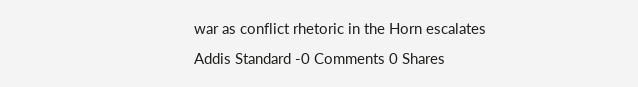war as conflict rhetoric in the Horn escalates Addis Standard -0 Comments 0 Shares